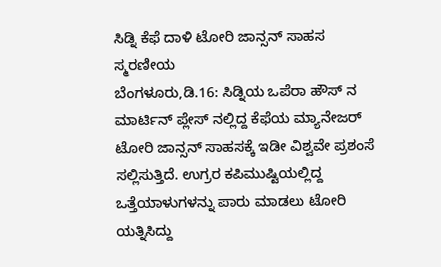ಸಿಡ್ನಿ ಕೆಫೆ ದಾಳಿ ಟೋರಿ ಜಾನ್ಸನ್ ಸಾಹಸ ಸ್ಮರಣೀಯ
ಬೆಂಗಳೂರು,ಡಿ.16: ಸಿಡ್ನಿಯ ಒಪೆರಾ ಹೌಸ್ ನ ಮಾರ್ಟಿನ್ ಪ್ಲೇಸ್ ನಲ್ಲಿದ್ದ ಕೆಫೆಯ ಮ್ಯಾನೇಜರ್ ಟೋರಿ ಜಾನ್ಸನ್ ಸಾಹಸಕ್ಕೆ ಇಡೀ ವಿಶ್ವವೇ ಪ್ರಶಂಸೆ ಸಲ್ಲಿಸುತ್ತಿದೆ. ಉಗ್ರರ ಕಪಿಮುಷ್ಟಿಯಲ್ಲಿದ್ದ ಒತ್ತೆಯಾಳುಗಳನ್ನು ಪಾರು ಮಾಡಲು ಟೋರಿ ಯತ್ನಿಸಿದ್ದು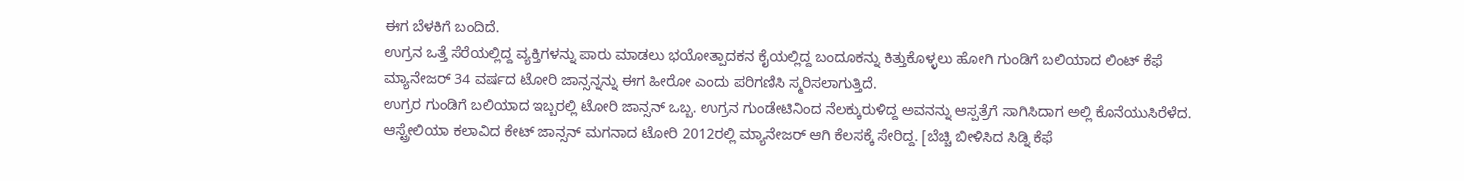ಈಗ ಬೆಳಕಿಗೆ ಬಂದಿದೆ.
ಉಗ್ರನ ಒತ್ತೆ ಸೆರೆಯಲ್ಲಿದ್ದ ವ್ಯಕ್ತಿಗಳನ್ನು ಪಾರು ಮಾಡಲು ಭಯೋತ್ಪಾದಕನ ಕೈಯಲ್ಲಿದ್ದ ಬಂದೂಕನ್ನು ಕಿತ್ತುಕೊಳ್ಳಲು ಹೋಗಿ ಗುಂಡಿಗೆ ಬಲಿಯಾದ ಲಿಂಟ್ ಕೆಫೆ ಮ್ಯಾನೇಜರ್ 34 ವರ್ಷದ ಟೋರಿ ಜಾನ್ಸನ್ನನ್ನು ಈಗ ಹೀರೋ ಎಂದು ಪರಿಗಣಿಸಿ ಸ್ಮರಿಸಲಾಗುತ್ತಿದೆ.
ಉಗ್ರರ ಗುಂಡಿಗೆ ಬಲಿಯಾದ ಇಬ್ಬರಲ್ಲಿ ಟೋರಿ ಜಾನ್ಸನ್ ಒಬ್ಬ. ಉಗ್ರನ ಗುಂಡೇಟಿನಿಂದ ನೆಲಕ್ಕುರುಳಿದ್ದ ಅವನನ್ನು ಆಸ್ಪತ್ರೆಗೆ ಸಾಗಿಸಿದಾಗ ಅಲ್ಲಿ ಕೊನೆಯುಸಿರೆಳೆದ. ಆಸ್ಟ್ರೇಲಿಯಾ ಕಲಾವಿದ ಕೇಟ್ ಜಾನ್ಸನ್ ಮಗನಾದ ಟೋರಿ 2012ರಲ್ಲಿ ಮ್ಯಾನೇಜರ್ ಆಗಿ ಕೆಲಸಕ್ಕೆ ಸೇರಿದ್ದ. [ಬೆಚ್ಚಿ ಬೀಳಿಸಿದ ಸಿಡ್ನಿ ಕೆಫೆ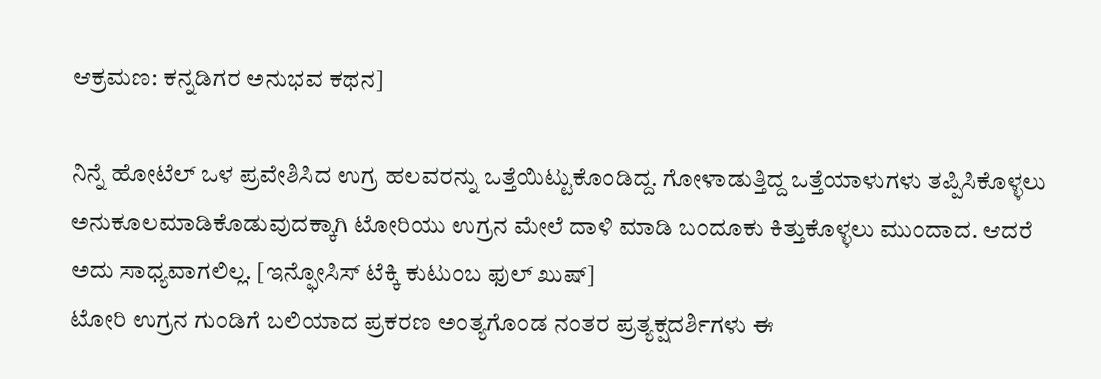ಆಕ್ರಮಣ: ಕನ್ನಡಿಗರ ಅನುಭವ ಕಥನ]

ನಿನ್ನೆ ಹೋಟೆಲ್ ಒಳ ಪ್ರವೇಶಿಸಿದ ಉಗ್ರ ಹಲವರನ್ನು ಒತ್ತೆಯಿಟ್ಟುಕೊಂಡಿದ್ದ. ಗೋಳಾಡುತ್ತಿದ್ದ ಒತ್ತೆಯಾಳುಗಳು ತಪ್ಪಿಸಿಕೊಳ್ಳಲು ಅನುಕೂಲಮಾಡಿಕೊಡುವುದಕ್ಕಾಗಿ ಟೋರಿಯು ಉಗ್ರನ ಮೇಲೆ ದಾಳಿ ಮಾಡಿ ಬಂದೂಕು ಕಿತ್ತುಕೊಳ್ಳಲು ಮುಂದಾದ. ಆದರೆ ಅದು ಸಾಧ್ಯವಾಗಲಿಲ್ಲ. [ಇನ್ಫೋಸಿಸ್ ಟೆಕ್ಕಿ ಕುಟುಂಬ ಫುಲ್ ಖುಷ್]
ಟೋರಿ ಉಗ್ರನ ಗುಂಡಿಗೆ ಬಲಿಯಾದ ಪ್ರಕರಣ ಅಂತ್ಯಗೊಂಡ ನಂತರ ಪ್ರತ್ಯಕ್ಷದರ್ಶಿಗಳು ಈ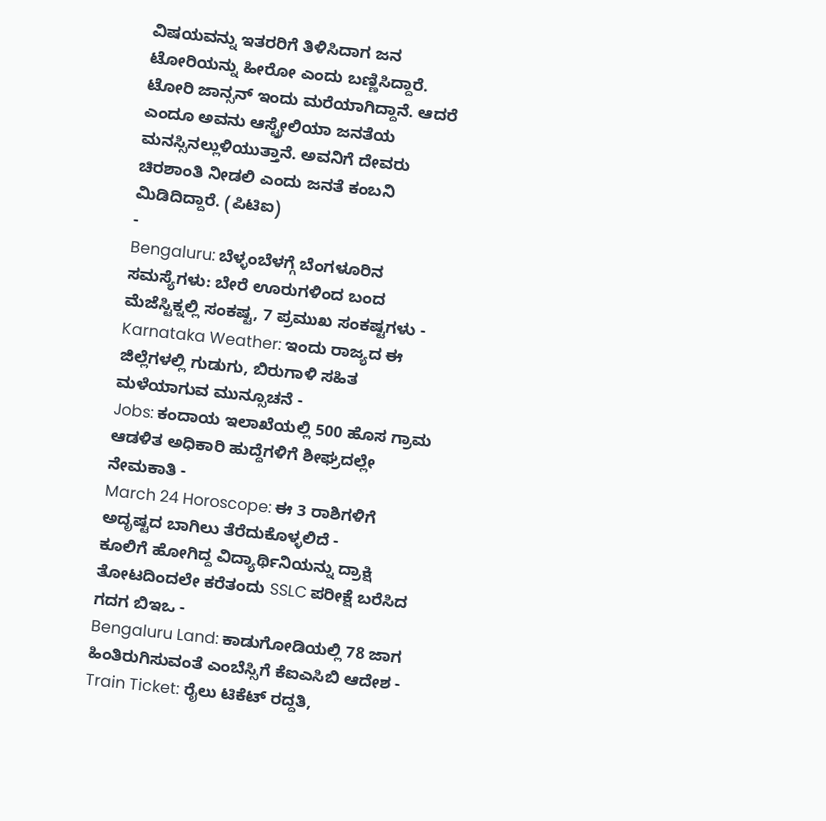ವಿಷಯವನ್ನು ಇತರರಿಗೆ ತಿಳಿಸಿದಾಗ ಜನ ಟೋರಿಯನ್ನು ಹೀರೋ ಎಂದು ಬಣ್ಣಿಸಿದ್ದಾರೆ.
ಟೋರಿ ಜಾನ್ಸನ್ ಇಂದು ಮರೆಯಾಗಿದ್ದಾನೆ. ಆದರೆ ಎಂದೂ ಅವನು ಆಸ್ಟ್ರೇಲಿಯಾ ಜನತೆಯ ಮನಸ್ಸಿನಲ್ಲುಳಿಯುತ್ತಾನೆ. ಅವನಿಗೆ ದೇವರು ಚಿರಶಾಂತಿ ನೀಡಲಿ ಎಂದು ಜನತೆ ಕಂಬನಿ ಮಿಡಿದಿದ್ದಾರೆ. (ಪಿಟಿಐ)
-
Bengaluru: ಬೆಳ್ಳಂಬೆಳಗ್ಗೆ ಬೆಂಗಳೂರಿನ ಸಮಸ್ಯೆಗಳು: ಬೇರೆ ಊರುಗಳಿಂದ ಬಂದ ಮೆಜೆಸ್ಟಿಕ್ನಲ್ಲಿ ಸಂಕಷ್ಟ, 7 ಪ್ರಮುಖ ಸಂಕಷ್ಟಗಳು -
Karnataka Weather: ಇಂದು ರಾಜ್ಯದ ಈ ಜಿಲ್ಲೆಗಳಲ್ಲಿ ಗುಡುಗು, ಬಿರುಗಾಳಿ ಸಹಿತ ಮಳೆಯಾಗುವ ಮುನ್ಸೂಚನೆ -
Jobs: ಕಂದಾಯ ಇಲಾಖೆಯಲ್ಲಿ 500 ಹೊಸ ಗ್ರಾಮ ಆಡಳಿತ ಅಧಿಕಾರಿ ಹುದ್ದೆಗಳಿಗೆ ಶೀಘ್ರದಲ್ಲೇ ನೇಮಕಾತಿ -
March 24 Horoscope: ಈ 3 ರಾಶಿಗಳಿಗೆ ಅದೃಷ್ಟದ ಬಾಗಿಲು ತೆರೆದುಕೊಳ್ಳಲಿದೆ -
ಕೂಲಿಗೆ ಹೋಗಿದ್ದ ವಿದ್ಯಾರ್ಥಿನಿಯನ್ನು ದ್ರಾಕ್ಷಿ ತೋಟದಿಂದಲೇ ಕರೆತಂದು SSLC ಪರೀಕ್ಷೆ ಬರೆಸಿದ ಗದಗ ಬಿಇಒ -
Bengaluru Land: ಕಾಡುಗೋಡಿಯಲ್ಲಿ 78 ಜಾಗ ಹಿಂತಿರುಗಿಸುವಂತೆ ಎಂಬೆಸ್ಸಿಗೆ ಕೆಐಎಸಿಬಿ ಆದೇಶ -
Train Ticket: ರೈಲು ಟಿಕೆಟ್ ರದ್ದತಿ,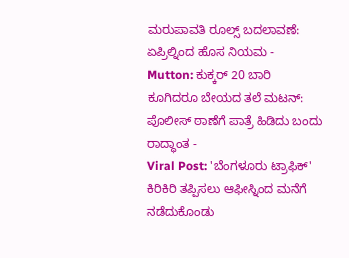ಮರುಪಾವತಿ ರೂಲ್ಸ್ ಬದಲಾವಣೆ: ಏಪ್ರಿಲ್ನಿಂದ ಹೊಸ ನಿಯಮ -
Mutton: ಕುಕ್ಕರ್ 20 ಬಾರಿ ಕೂಗಿದರೂ ಬೇಯದ ತಲೆ ಮಟನ್: ಪೊಲೀಸ್ ಠಾಣೆಗೆ ಪಾತ್ರೆ ಹಿಡಿದು ಬಂದು ರಾದ್ಧಾಂತ -
Viral Post: 'ಬೆಂಗಳೂರು ಟ್ರಾಫಿಕ್' ಕಿರಿಕಿರಿ ತಪ್ಪಿಸಲು ಆಫೀಸ್ನಿಂದ ಮನೆಗೆ ನಡೆದುಕೊಂಡು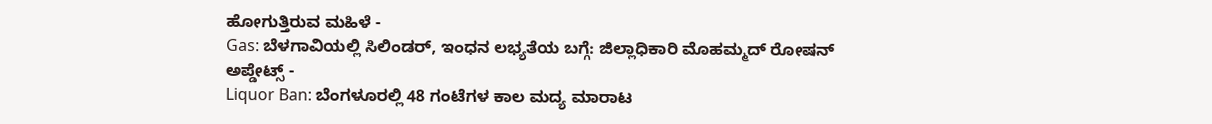ಹೋಗುತ್ತಿರುವ ಮಹಿಳೆ -
Gas: ಬೆಳಗಾವಿಯಲ್ಲಿ ಸಿಲಿಂಡರ್, ಇಂಧನ ಲಭ್ಯತೆಯ ಬಗ್ಗೆ: ಜಿಲ್ಲಾಧಿಕಾರಿ ಮೊಹಮ್ಮದ್ ರೋಷನ್ ಅಪ್ಡೇಟ್ಸ್ -
Liquor Ban: ಬೆಂಗಳೂರಲ್ಲಿ 48 ಗಂಟೆಗಳ ಕಾಲ ಮದ್ಯ ಮಾರಾಟ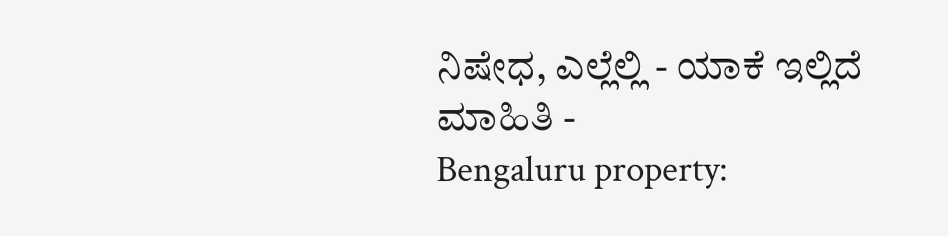ನಿಷೇಧ, ಎಲ್ಲೆಲ್ಲಿ - ಯಾಕೆ ಇಲ್ಲಿದೆ ಮಾಹಿತಿ -
Bengaluru property: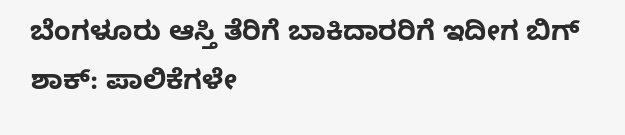ಬೆಂಗಳೂರು ಆಸ್ತಿ ತೆರಿಗೆ ಬಾಕಿದಾರರಿಗೆ ಇದೀಗ ಬಿಗ್ ಶಾಕ್: ಪಾಲಿಕೆಗಳೇ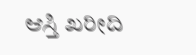ಆಸ್ತಿ ಖರೀದಿ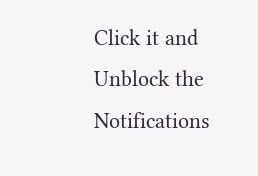Click it and Unblock the Notifications